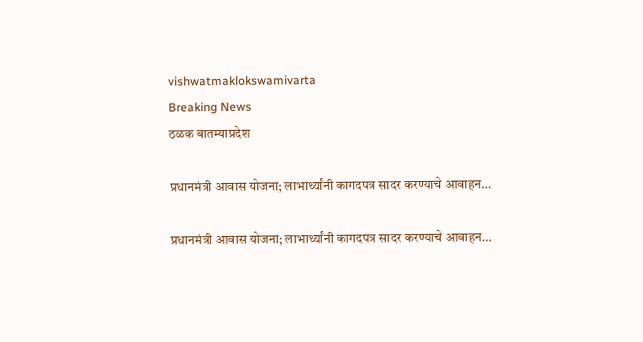vishwatmaklokswamivarta
Breaking News
ठळक बातम्याप्रदेश

प्रधानमंत्री आवास योजना; लाभार्थ्यांनी कागदपत्र सादर करण्याचे आवाहन…

प्रधानमंत्री आवास योजना; लाभार्थ्यांनी कागदपत्र सादर करण्याचे आवाहन…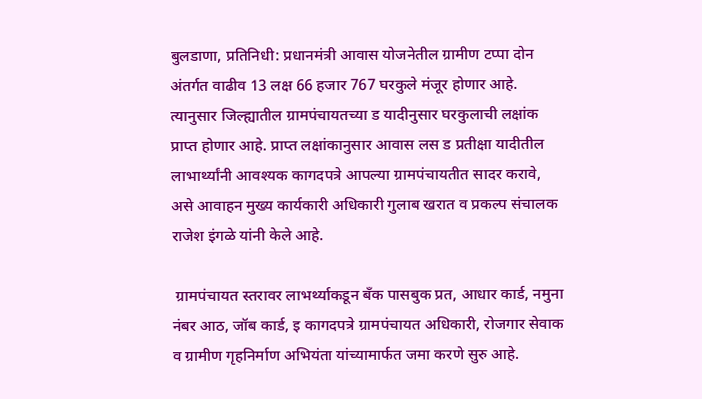बुलडाणा, प्रतिनिधी: प्रधानमंत्री आवास योजनेतील ग्रामीण टप्पा दोन अंतर्गत वाढीव 13 लक्ष 66 हजार 767 घरकुले मंजूर होणार आहे. त्यानुसार जिल्ह्यातील ग्रामपंचायतच्या ड यादीनुसार घरकुलाची लक्षांक प्राप्त होणार आहे. प्राप्त लक्षांकानुसार आवास लस ड प्रतीक्षा यादीतील लाभार्थ्यांनी आवश्यक कागदपत्रे आपल्या ग्रामपंचायतीत सादर करावे, असे आवाहन मुख्य कार्यकारी अधिकारी गुलाब खरात व प्रकल्प संचालक राजेश इंगळे यांनी केले आहे.

 ग्रामपंचायत स्तरावर लाभर्थ्याकडून बँक पासबुक प्रत, आधार कार्ड, नमुना नंबर आठ, जॉब कार्ड, इ कागदपत्रे ग्रामपंचायत अधिकारी, रोजगार सेवाक व ग्रामीण गृहनिर्माण अभियंता यांच्यामार्फत जमा करणे सुरु आहे.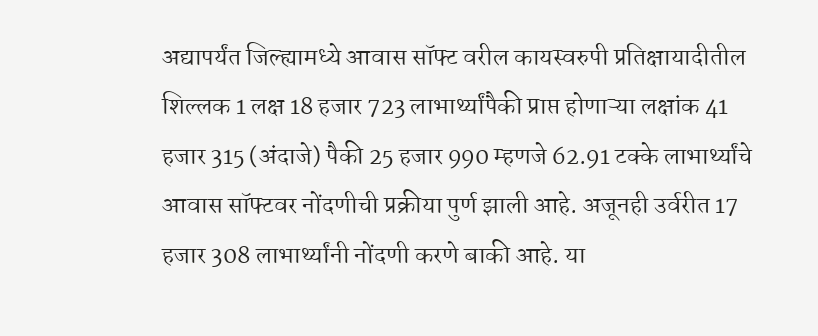अद्यापर्यंत जिल्ह्यामध्ये आवास सॉफ्ट वरील कायस्वरुपी प्रतिक्षायादीतील शिल्लक 1 लक्ष 18 हजार 723 लाभार्थ्यांपैकी प्राप्त होणाऱ्या लक्षांक 41 हजार 315 (अंदाजे) पैकी 25 हजार 990 म्हणजे 62.91 टक्के लाभार्थ्यांचे आवास सॉफ्टवर नोंदणीची प्रक्रीया पुर्ण झाली आहे. अजूनही उर्वरीत 17 हजार 308 लाभार्थ्यांनी नोंदणी करणे बाकी आहे. या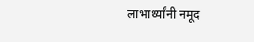लाभार्थ्यांनी नमूद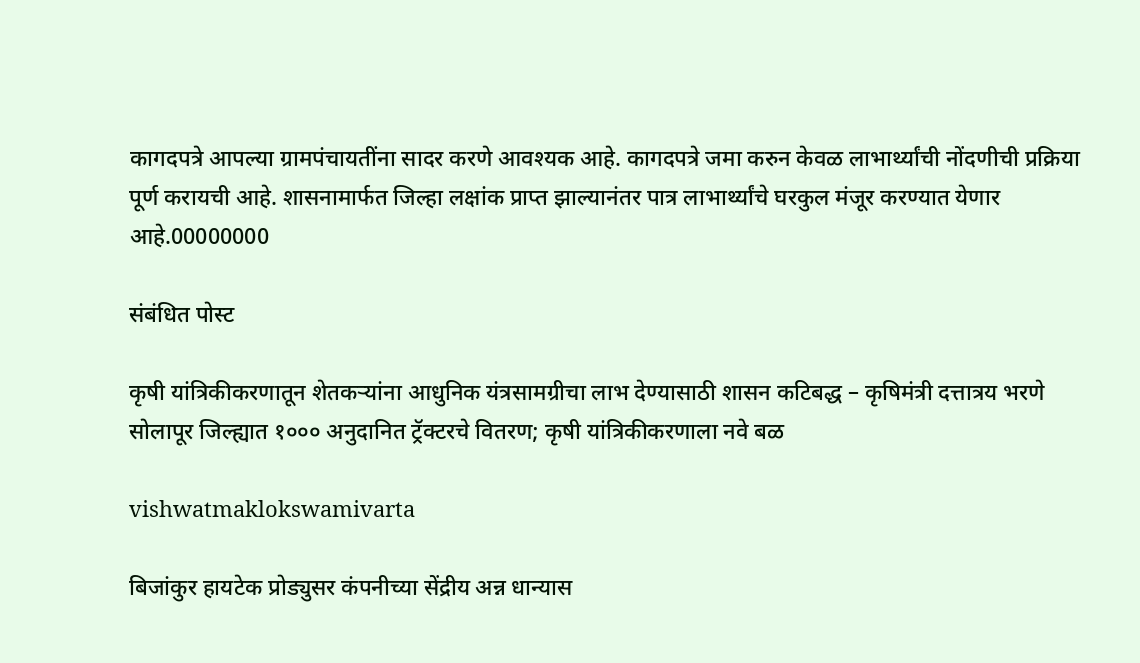कागदपत्रे आपल्या ग्रामपंचायतींना सादर करणे आवश्यक आहे. कागदपत्रे जमा करुन केवळ लाभार्थ्यांची नोंदणीची प्रक्रिया पूर्ण करायची आहे. शासनामार्फत जिल्हा लक्षांक प्राप्त झाल्यानंतर पात्र लाभार्थ्यांचे घरकुल मंजूर करण्यात येणार आहे.00000000

संबंधित पोस्ट

कृषी यांत्रिकीकरणातून शेतकऱ्यांना आधुनिक यंत्रसामग्रीचा लाभ देण्यासाठी शासन कटिबद्ध – कृषिमंत्री दत्तात्रय भरणे सोलापूर जिल्ह्यात १००० अनुदानित ट्रॅक्टरचे वितरण; कृषी यांत्रिकीकरणाला नवे बळ

vishwatmaklokswamivarta

बिजांकुर हायटेक प्रोड्युसर कंपनीच्या सेंद्रीय अन्न धान्यास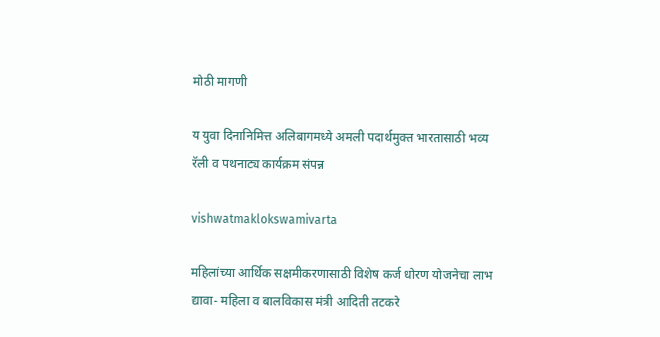मोठी मागणी

य युवा दिनानिमित्त अलिबागमध्ये अमली पदार्थमुक्त भारतासाठी भव्य रॅली व पथनाट्य कार्यक्रम संपन्न

vishwatmaklokswamivarta

महिलांच्या आर्थिक सक्षमीकरणासाठी विशेष कर्ज धोरण योजनेचा लाभ द्यावा- महिला व बालविकास मंत्री आदिती तटकरे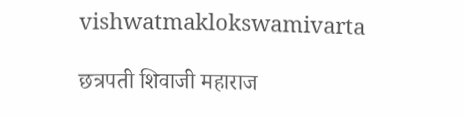vishwatmaklokswamivarta

छत्रपती शिवाजी महाराज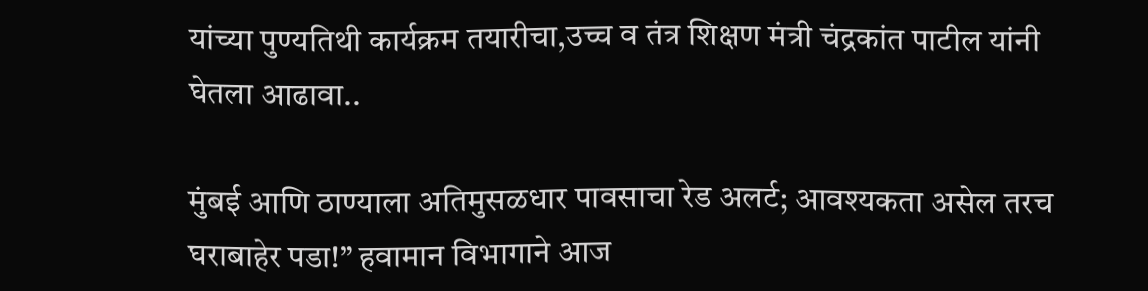यांच्या पुण्यतिथी कार्यक्रम तयारीचा,उच्च व तंत्र शिक्षण मंत्री चंद्रकांत पाटील यांनी घेतला आढावा..

मुंबई आणि ठाण्याला अतिमुसळधार पावसाचा रेड अलर्ट; आवश्यकता असेल तरच घराबाहेर पडा!” हवामान विभागाने आज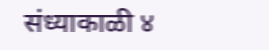संध्याकाळी ४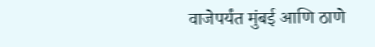वाजेपर्यंत मुंबई आणि ठाणे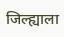जिल्ह्याला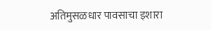अतिमुसळधार पावसाचा इशारा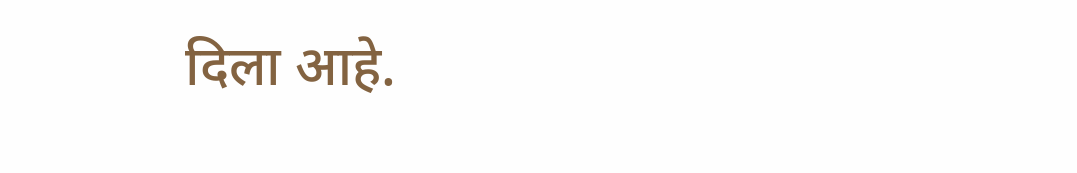दिला आहे.